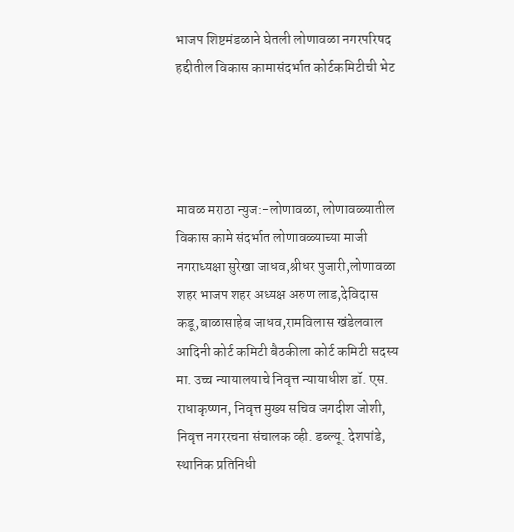भाजप शिष्टमंडळाने घेतली लोणावळा नगरपरिषद हद्दीतील विकास कामासंदर्भात कोर्टकमिटीची भेट




मावळ मराठा न्युज:-लोणावळा, लोणावळ्यातील विकास कामे संदर्भात लोणावळ्याच्या माजी नगराध्यक्षा सुरेखा जाधव,श्रीधर पुजारी,लोणावळा शहर भाजप शहर अध्यक्ष अरुण लाड,देविदास कडू,बाळासाहेब जाधव,रामविलास खंडेलवाल आदिनी कोर्ट कमिटी बैठकीला कोर्ट कमिटी सदस्य मा. उच्च न्यायालयाचे निवृत्त न्यायाधीश डॉ. एस. राधाकृष्णन, निवृत्त मुख्य सचिव जगदीश जोशी, निवृत्त नगररचना संचालक व्ही. डब्ल्यू. देशपांडे, स्थानिक प्रतिनिधी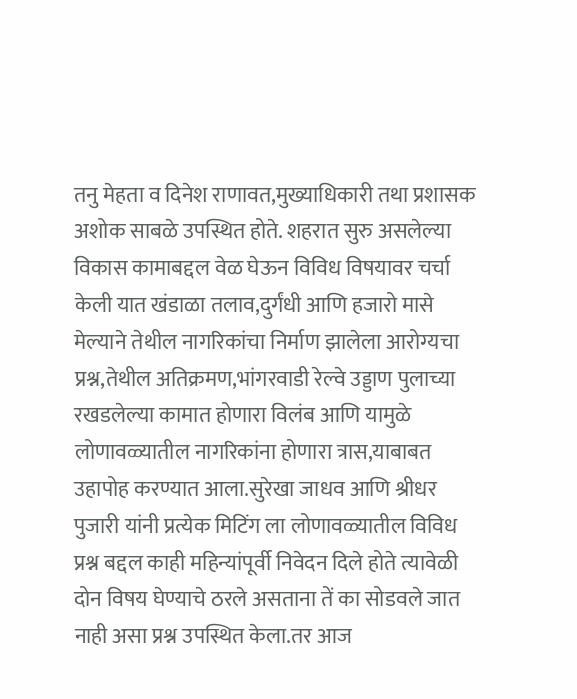तनु मेहता व दिनेश राणावत,मुख्याधिकारी तथा प्रशासक अशोक साबळे उपस्थित होते. शहरात सुरु असलेल्या विकास कामाबद्दल वेळ घेऊन विविध विषयावर चर्चा केली यात खंडाळा तलाव,दुर्गंधी आणि हजारो मासे मेल्याने तेथील नागरिकांचा निर्माण झालेला आरोग्यचा प्रश्न,तेथील अतिक्रमण,भांगरवाडी रेल्वे उड्डाण पुलाच्या रखडलेल्या कामात होणारा विलंब आणि यामुळे लोणावळ्यातील नागरिकांना होणारा त्रास,याबाबत उहापोह करण्यात आला.सुरेखा जाधव आणि श्रीधर पुजारी यांनी प्रत्येक मिटिंग ला लोणावळ्यातील विविध प्रश्न बद्दल काही महिन्यांपूर्वी निवेदन दिले होते त्यावेळी दोन विषय घेण्याचे ठरले असताना तें का सोडवले जात नाही असा प्रश्न उपस्थित केला.तर आज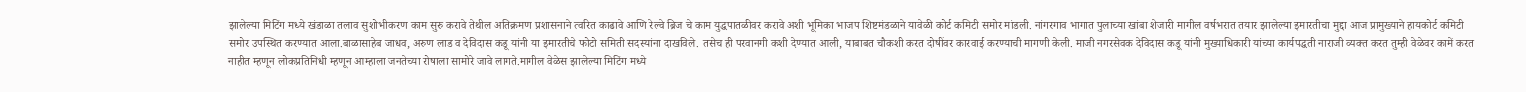झालेल्या मिटिंग मध्ये खंडाळा तलाव सुशोभीकरण काम सुरु करावे तेथील अतिक्रमण प्रशासनाने त्वरित काढावे आणि रेल्वे ब्रिज चे काम युद्धपातळीवर करावे अशी भूमिका भाजप शिष्टमंडळाने यावेळी कोर्ट कमिटी समोर मांडली. नांगरगाव भागात पुलाच्या खांबा शेजारी मागील वर्षभरात तयार झालेल्या इमारतीचा मुद्दा आज प्रामुख्याने हायकोर्ट कमिटी समोर उपस्थित करण्यात आला.बाळासाहेब जाधव, अरुण लाड व देविदास कडू यांनी या इमारतीचे फोटो समिती सदस्यांना दाखविले. तसेच ही परवानगी कशी देण्यात आली, याबाबत चौकशी करत दोषींवर कारवाई करण्याची मागणी केली. माजी नगरसेवक देविदास कडू यांनी मुख्याधिकारी यांच्या कार्यपद्धती नाराजी व्यक्त करत तुम्ही वेळेवर कामें करत नाहीत म्हणून लोकप्रतिनिधी म्हणून आम्हाला जनतेच्या रोषाला सामोरे जावे लागते.मागील वेळेस झालेल्या मिटिंग मध्ये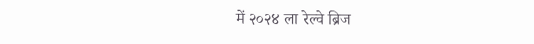में २०२४ ला रेल्वे ब्रिज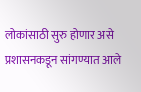लोकांसाठी सुरु होणार असे प्रशासनकडून सांगण्यात आले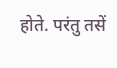होते. परंतु तसें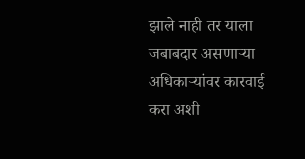झाले नाही तर याला जबाबदार असणाऱ्या अधिकाऱ्यांवर कारवाई करा अशी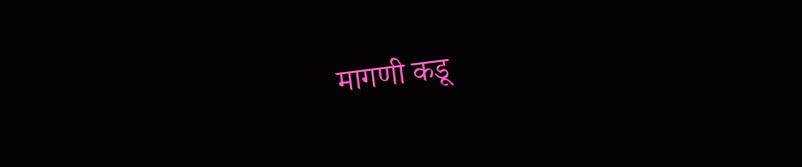मागणी कडू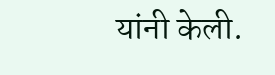यांनी केली.